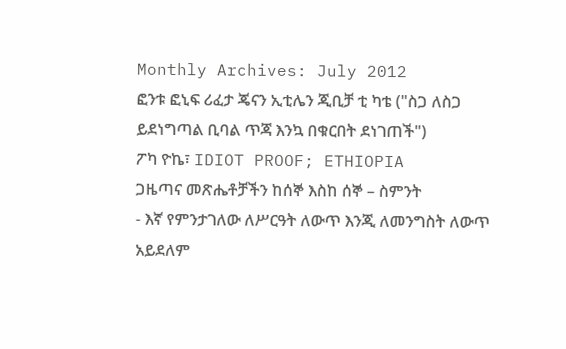Monthly Archives: July 2012
ፎንቱ ፎኒፍ ሪፈታ ጄናን ኢቲሌን ጂቢቻ ቲ ካቴ ("ስጋ ለስጋ ይደነግጣል ቢባል ጥጃ እንኳ በቁርበት ደነገጠች")
ፖካ ዮኬ፣ IDIOT PROOF; ETHIOPIA
ጋዜጣና መጽሔቶቻችን ከሰኞ እስከ ሰኞ – ስምንት
- እኛ የምንታገለው ለሥርዓት ለውጥ እንጂ ለመንግስት ለውጥ አይደለም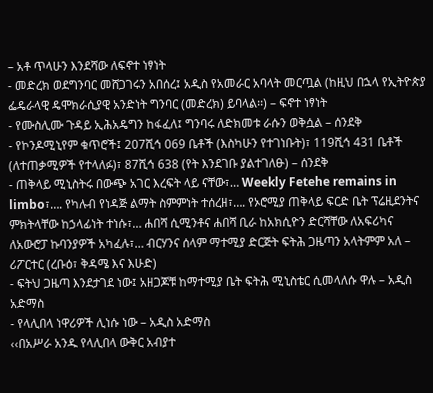– አቶ ጥላሁን እንደሻው ለፍኖተ ነፃነት
- መድረክ ወደግንባር መሸጋገሩን አበሰረ፤ አዲስ የአመራር አባላት መርጧል (ከዚህ በኋላ የኢትዮጵያ ፌዴራላዊ ዴሞክራሲያዊ አንድነት ግንባር (መድረክ) ይባላል፡፡) – ፍኖተ ነፃነት
- የሙስሊሙ ጉዳይ ኢሕአዴግን ከፋፈለ፤ ግንባሩ ለድክመቱ ራሱን ወቅሷል – ሰንደቅ
- የኮንዶሚኒየም ቁጥሮች፤ 207ሺኅ 069 ቤቶች (እስካሁን የተገነቡት)፣ 119ሺኅ 431 ቤቶች (ለተጠቃሚዎች የተላለፉ)፣ 87ሺኅ 638 (የት እንደገቡ ያልተገለፁ) – ሰንደቅ
- ጠቅላይ ሚኒስትሩ በውጭ አገር እረፍት ላይ ናቸው፣… Weekly Fetehe remains in limbo፣…. የካሉብ የነዳጅ ልማት ስምምነት ተሰረዘ፣…. የኦሮሚያ ጠቅላይ ፍርድ ቤት ፕሬዚደንትና ምክትላቸው ከኃላፊነት ተነሱ፣… ሐበሻ ሲሚንቶና ሐበሻ ቢራ ከአክሲዮን ድርሻቸው ለአፍሪካና ለአውሮፓ ኩባንያዎች አካፈሉ፣… ብርሃንና ሰላም ማተሚያ ድርጅት ፍትሕ ጋዜጣን አላትምም አለ – ሪፖርተር (ረቡዕ፣ ቅዳሜ እና እሁድ)
- ፍትህ ጋዜጣ እንደታገደ ነው፤ አዘጋጆቹ ከማተሚያ ቤት ፍትሕ ሚኒስቴር ሲመላለሱ ዋሉ – አዲስ አድማስ
- የላሊበላ ነዋሪዎች ሊነሱ ነው – አዲስ አድማስ
‹‹በአሥራ አንዱ የላሊበላ ውቅር አብያተ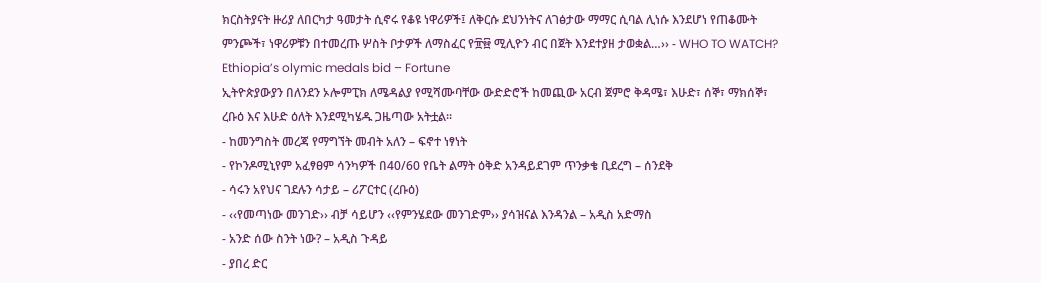ክርስትያናት ዙሪያ ለበርካታ ዓመታት ሲኖሩ የቆዩ ነዋሪዎች፤ ለቅርሱ ደህንነትና ለገፅታው ማማር ሲባል ሊነሱ እንደሆነ የጠቆሙት ምንጮች፣ ነዋሪዎቹን በተመረጡ ሦስት ቦታዎች ለማስፈር የ፹፼ ሚሊዮን ብር በጀት እንደተያዘ ታወቋል…›› - WHO TO WATCH? Ethiopia’s olymic medals bid – Fortune
ኢትዮጵያውያን በለንደን ኦሎምፒክ ለሜዳልያ የሚሻሙባቸው ውድድሮች ከመጪው አርብ ጀምሮ ቅዳሜ፣ እሁድ፣ ሰኞ፣ ማክሰኞ፣ ረቡዕ እና እሁድ ዕለት እንደሚካሄዱ ጋዜጣው አትቷል፡፡
- ከመንግስት መረጃ የማግኘት መብት አለን – ፍኖተ ነፃነት
- የኮንዶሚኒየም አፈፃፀም ሳንካዎች በ40/60 የቤት ልማት ዕቅድ አንዳይደገም ጥንቃቄ ቢደረግ – ሰንደቅ
- ሳሩን አየህና ገደሉን ሳታይ – ሪፖርተር (ረቡዕ)
- ‹‹የመጣነው መንገድ›› ብቻ ሳይሆን ‹‹የምንሄደው መንገድም›› ያሳዝናል እንዳንል – አዲስ አድማስ
- አንድ ሰው ስንት ነው? – አዲስ ጉዳይ
- ያበረ ድር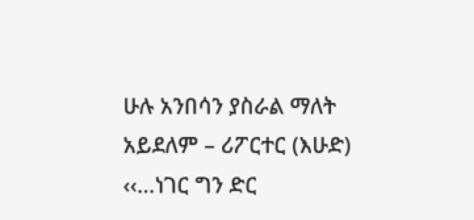ሁሉ አንበሳን ያስራል ማለት አይደለም – ሪፖርተር (እሁድ)
‹‹…ነገር ግን ድር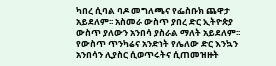ካበረ ሲባል ባዶ መግለጫና የፌስቡክ ጨዋታ አይደለም፡፡ አስመራ ውስጥ ያበረ ድር ኢትዮጵያ ውስጥ ያለውን አንበሳ ያስራል ማለት አይደለም፡፡ የውስጥ ጥንካሬና አንድነት የሌለው ድር እንኳን አንበሳን ሊያስር ሲወጥሩትና ሲጠመዝዙት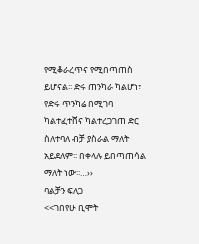የሚቆራረጥና የሚበጣጠስ ይሆናል፡፡ ድሩ ጠንካራ ካልሆነ፣ የድሩ ጥንካሬ በሚገባ ካልተፈተሸና ካልተረጋገጠ ድር ስለተባለ ብቻ ያስራል ማለት አይደለም፡፡ በቀላሉ ይበጣጠሳል ማለት ነው፡፡…››
ባልቻን ፍለጋ
<<ገበየሁ ቢሞት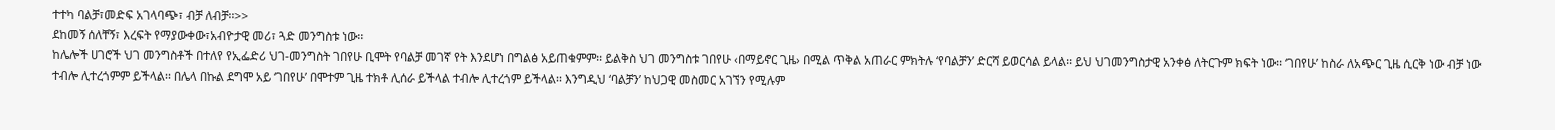ተተካ ባልቻ፣መድፍ አገላባጭ፣ ብቻ ለብቻ፡፡>>
ደከመኝ ሰለቸኝ፣ እረፍት የማያውቀው፣አብዮታዊ መሪ፣ ጓድ መንግስቱ ነው፡፡
ከሌሎች ሀገሮች ህገ መንግስቶች በተለየ የኢፌድሪ ህገ-መንግስት ገበየሁ ቢሞት የባልቻ መገኛ የት እንደሆነ በግልፅ አይጠቁምም፡፡ ይልቅስ ህገ መንግስቱ ገበየሁ ‹በማይኖር ጊዜ› በሚል ጥቅል አጠራር ምክትሉ ‘የባልቻን’ ድርሻ ይወርሳል ይላል፡፡ ይህ ህገመንግስታዊ አንቀፅ ለትርጉም ክፍት ነው፡፡ ‘ገበየሁ’ ከስራ ለአጭር ጊዜ ሲርቅ ነው ብቻ ነው ተብሎ ሊተረጎምም ይችላል፡፡ በሌላ በኩል ደግሞ አይ ‘ገበየሁ’ በሞተም ጊዜ ተክቶ ሊሰራ ይችላል ተብሎ ሊተረጎም ይችላል፡፡ እንግዲህ ‘ባልቻን’ ከህጋዊ መስመር አገኘን የሚሉም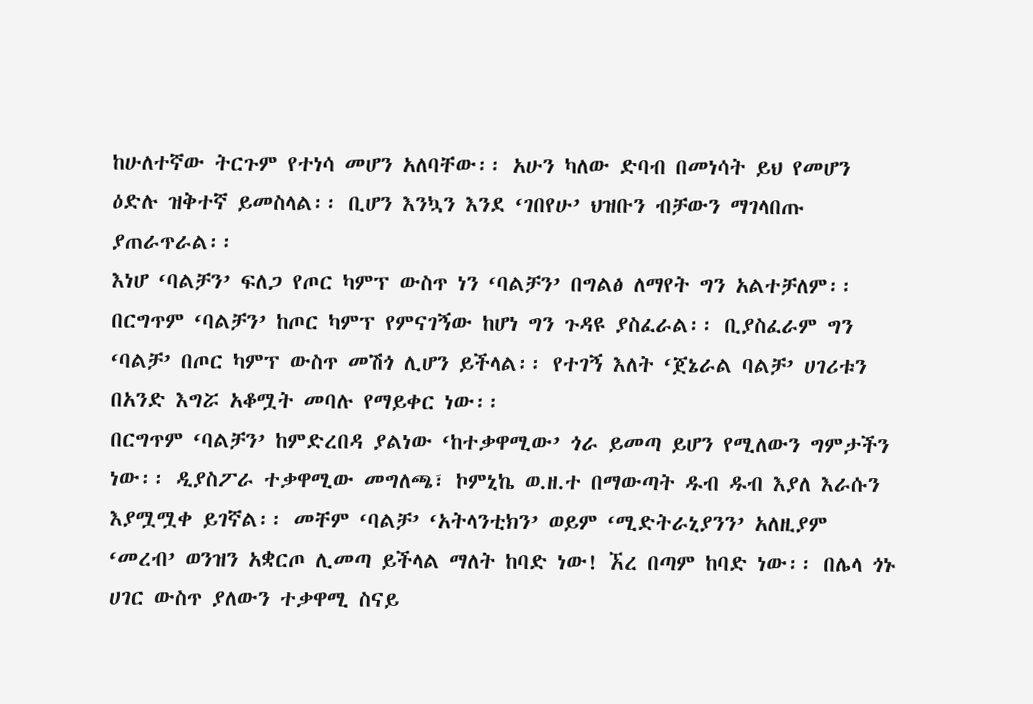ከሁለተኛው ትርጉም የተነሳ መሆን አለባቸው፡፡ አሁን ካለው ድባብ በመነሳት ይህ የመሆን ዕድሉ ዝቅተኛ ይመስላል፡፡ ቢሆን እንኳን እንደ ‘ገበየሁ’ ህዝቡን ብቻውን ማገላበጡ ያጠራጥራል፡፡
እነሆ ‘ባልቻን’ ፍለጋ የጦር ካምፕ ውስጥ ነን ‘ባልቻን’ በግልፅ ለማየት ግን አልተቻለም፡፡ በርግጥም ‘ባልቻን’ ከጦር ካምፕ የምናገኝው ከሆነ ግን ጉዳዩ ያስፈራል፡፡ ቢያስፈራም ግን ‘ባልቻ’ በጦር ካምፕ ውስጥ መሽጎ ሊሆን ይችላል፡፡ የተገኝ እለት ‘ጀኔራል ባልቻ’ ሀገሪቱን በአንድ እግሯ አቆሟት መባሉ የማይቀር ነው፡፡
በርግጥም ‘ባልቻን’ ከምድረበዳ ያልነው ‘ከተቃዋሚው’ ጎራ ይመጣ ይሆን የሚለውን ግምታችን ነው፡፡ ዲያስፖራ ተቃዋሚው መግለጫ፣ ኮምኒኬ ወ.ዘ.ተ በማውጣት ዱብ ዱብ እያለ እራሱን እያሟሟቀ ይገኛል፡፡ መቸም ‘ባልቻ’ ‘አትላንቲክን’ ወይም ‘ሚድትራኒያንን’ አለዚያም ‘መረብ’ ወንዝን አቋርጦ ሊመጣ ይችላል ማለት ከባድ ነው! ኧረ በጣም ከባድ ነው፡፡ በሌላ ጎኑ ሀገር ውስጥ ያለውን ተቃዋሚ ስናይ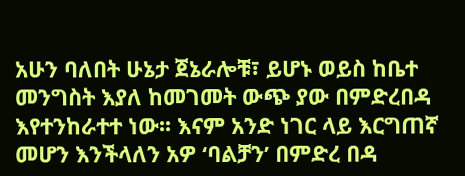አሁን ባለበት ሁኔታ ጀኔራሎቹ፣ ይሆኑ ወይስ ከቤተ መንግስት እያለ ከመገመት ውጭ ያው በምድረበዳ እየተንከራተተ ነው፡፡ እናም አንድ ነገር ላይ እርግጠኛ መሆን እንችላለን አዎ ‘ባልቻን’ በምድረ በዳ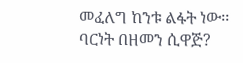መፈለግ ከንቱ ልፋት ነው፡፡
ባርነት በዘመን ሲዋጅ?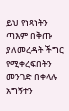ይህ የነጻነትን ጣእም በቅጡ ያለመረዳት ችግር የሚቀረፍበትን መንገድ በቀላሉ አግኝተን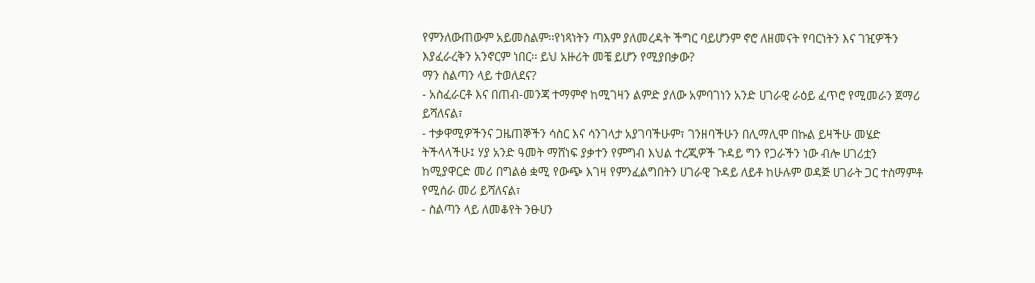የምንለውጠውም አይመስልም፡፡የነጻነትን ጣእም ያለመረዳት ችግር ባይሆንም ኖሮ ለዘመናት የባርነትን እና ገዢዎችን እያፈራረቅን አንኖርም ነበር፡፡ ይህ አዙሪት መቼ ይሆን የሚያበቃው?
ማን ስልጣን ላይ ተወለደና?
- አስፈራርቶ እና በጠብ-መንጃ ተማምኖ ከሚገዛን ልምድ ያለው አምባገነን አንድ ሀገራዊ ራዕይ ፈጥሮ የሚመራን ጀማሪ ይሻለናል፣
- ተቃዋሚዎችንና ጋዜጠኞችን ሳስር እና ሳንገላታ አያገባችሁም፣ ገንዘባችሁን በሊማሊሞ በኩል ይዛችሁ መሄድ ትችላላችሁ፤ ሃያ አንድ ዓመት ማሸነፍ ያቃተን የምግብ እህል ተረጂዎች ጉዳይ ግን የጋራችን ነው ብሎ ሀገሪቷን ከሚያዋርድ መሪ በግልፅ ቋሚ የውጭ እገዛ የምንፈልግበትን ሀገራዊ ጉዳይ ለይቶ ከሁሉም ወዳጅ ሀገራት ጋር ተስማምቶ የሚሰራ መሪ ይሻለናል፣
- ስልጣን ላይ ለመቆየት ንፁሀን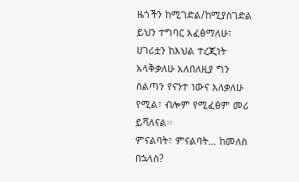ዜጎችን ከሚገድል/ከሚያስገድል ይህን ተግባር እፈፅማለሁ፣ ሀገሪቷን ከእህል ተረጂነት አላቅቃለሁ አለበለዚያ ግን ስልጣን የናንተ ነውና እለቃለሁ የሚል፣ ብሎም የሚፈፅም መሪ ይሻለናል፡፡
ምናልባት፣ ምናልባት… ከመለስ በኋላስ?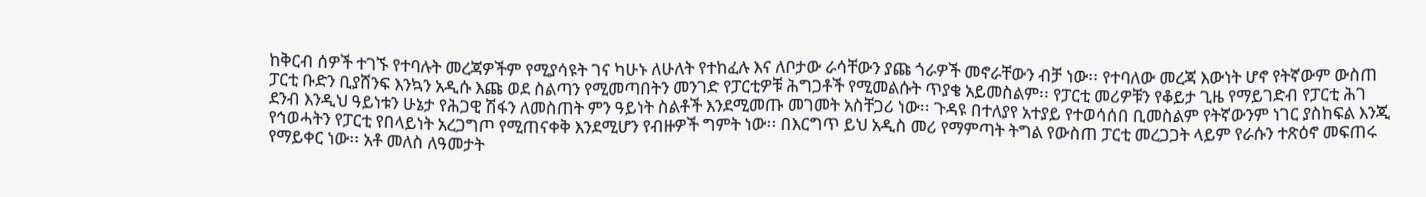ከቅርብ ሰዎች ተገኙ የተባሉት መረጃዎችም የሚያሳዩት ገና ካሁኑ ለሁለት የተከፈሉ እና ለቦታው ራሳቸውን ያጩ ጎራዎች መኖራቸውን ብቻ ነው፡፡ የተባለው መረጃ እውነት ሆኖ የትኛውም ውስጠ ፓርቲ ቡድን ቢያሸንፍ እንኳን አዲሱ እጩ ወደ ስልጣን የሚመጣበትን መንገድ የፓርቲዎቹ ሕግጋቶች የሚመልሱት ጥያቄ አይመስልም፡፡ የፓርቲ መሪዎቹን የቆይታ ጊዜ የማይገድብ የፓርቲ ሕገ ደንብ እንዲህ ዓይነቱን ሁኔታ የሕጋዊ ሽፋን ለመስጠት ምን ዓይነት ስልቶች እንደሚመጡ መገመት አስቸጋሪ ነው፡፡ ጉዳዩ በተለያየ አተያይ የተወሳሰበ ቢመስልም የትኛውንም ነገር ያስከፍል እንጂ የኅወሓትን የፓርቲ የበላይነት አረጋግጦ የሚጠናቀቅ እንደሚሆን የብዙዎች ግምት ነው፡፡ በእርግጥ ይህ አዲስ መሪ የማምጣት ትግል የውስጠ ፓርቲ መረጋጋት ላይም የራሱን ተጽዕኖ መፍጠሩ የማይቀር ነው፡፡ አቶ መለስ ለዓመታት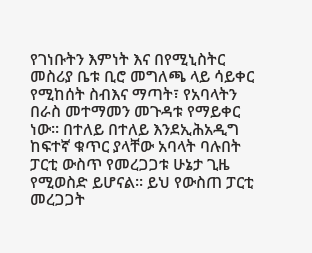የገነቡትን እምነት እና በየሚኒስትር መስሪያ ቤቱ ቢሮ መግለጫ ላይ ሳይቀር የሚከሰት ስብእና ማጣት፣ የአባላትን በራስ መተማመን መጉዳቱ የማይቀር ነው፡፡ በተለይ በተለይ እንደኢሕአዲግ ከፍተኛ ቁጥር ያላቸው አባላት ባሉበት ፓርቲ ውስጥ የመረጋጋቱ ሁኔታ ጊዜ የሚወስድ ይሆናል፡፡ ይህ የውስጠ ፓርቲ መረጋጋት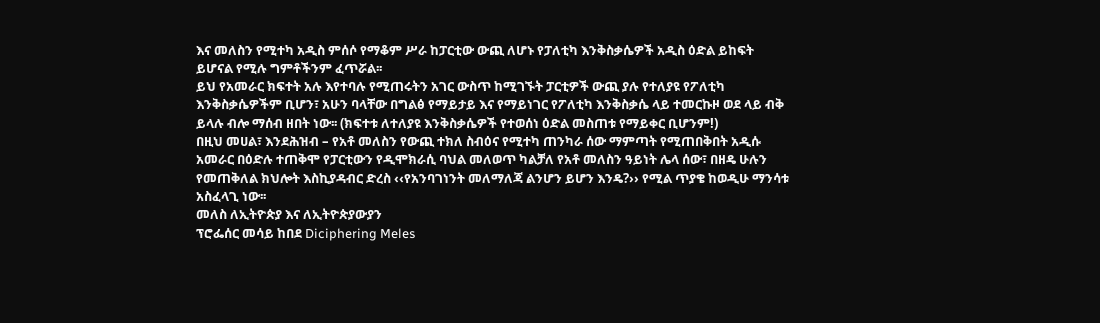እና መለስን የሚተካ አዲስ ምሰሶ የማቆም ሥራ ከፓርቲው ውጪ ለሆኑ የፓለቲካ እንቅስቃሴዎች አዲስ ዕድል ይከፍት ይሆናል የሚሉ ግምቶችንም ፈጥሯል፡፡
ይህ የአመራር ክፍተት አሉ እየተባሉ የሚጠሩትን አገር ውስጥ ከሚገኙት ፓርቲዎች ውጪ ያሉ የተለያዩ የፖለቲካ እንቅስቃሴዎችም ቢሆን፣ አሁን ባላቸው በግልፅ የማይታይ እና የማይነገር የፖለቲካ እንቅስቃሴ ላይ ተመርኩዞ ወደ ላይ ብቅ ይላሉ ብሎ ማሰብ ዘበት ነው፡፡ (ክፍተቱ ለተለያዩ እንቅስቃሴዎች የተወሰነ ዕድል መስጠቱ የማይቀር ቢሆንም!)
በዚህ መሀል፣ እንደሕዝብ – የአቶ መለስን የውጪ ተክለ ስብዕና የሚተካ ጠንካራ ሰው ማምጣት የሚጠበቅበት አዲሱ አመራር በዕድሉ ተጠቅሞ የፓርቲውን የዲሞክራሲ ባህል መለወጥ ካልቻለ የአቶ መለስን ዓይነት ሌላ ሰው፣ በዘዴ ሁሉን የመጠቅለል ክህሎት እስኪያዳብር ድረስ ‹‹የአንባገነንት መለማለጃ ልንሆን ይሆን እንዴ?›› የሚል ጥያቄ ከወዲሁ ማንሳቱ አስፈላጊ ነው፡፡
መለስ ለኢትዮጵያ እና ለኢትዮጵያውያን
ፕሮፌሰር መሳይ ከበደ Diciphering Meles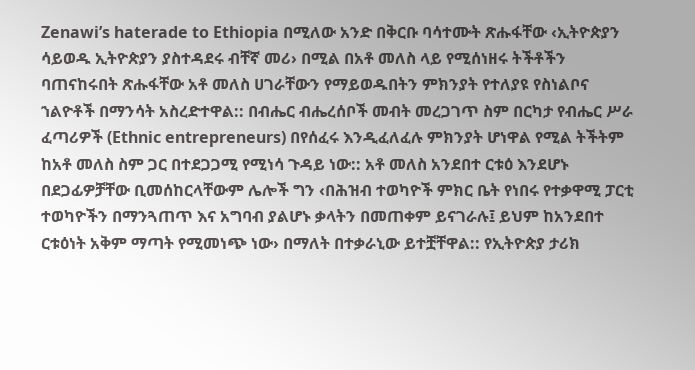Zenawi’s haterade to Ethiopia በሚለው አንድ በቅርቡ ባሳተሙት ጽሑፋቸው ‹ኢትዮጵያን ሳይወዱ ኢትዮጵያን ያስተዳደሩ ብቸኛ መሪ› በሚል በአቶ መለስ ላይ የሚሰነዘሩ ትችቶችን ባጠናከሩበት ጽሑፋቸው አቶ መለስ ሀገራቸውን የማይወዱበትን ምክንያት የተለያዩ የስነልቦና ኀልዮቶች በማንሳት አስረድተዋል:: በብሔር ብሔረሰቦች መብት መረጋገጥ ስም በርካታ የብሔር ሥራ ፈጣሪዎች (Ethnic entrepreneurs) በየሰፈሩ እንዲፈለፈሉ ምክንያት ሆነዋል የሚል ትችትም ከአቶ መለስ ስም ጋር በተደጋጋሚ የሚነሳ ጉዳይ ነው:: አቶ መለስ አንደበተ ርቱዕ እንደሆኑ በደጋፊዎቻቸው ቢመሰከርላቸውም ሌሎች ግን ‹በሕዝብ ተወካዮች ምክር ቤት የነበሩ የተቃዋሚ ፓርቲ ተወካዮችን በማንጓጠጥ እና አግባብ ያልሆኑ ቃላትን በመጠቀም ይናገራሉ፤ ይህም ከአንደበተ ርቱዕነት አቅም ማጣት የሚመነጭ ነው› በማለት በተቃራኒው ይተቿቸዋል:: የኢትዮጵያ ታሪክ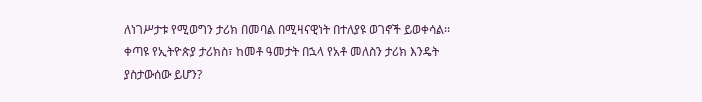ለነገሥታቱ የሚወግን ታሪክ በመባል በሚዛናዊነት በተለያዩ ወገኖች ይወቀሳል፡፡ ቀጣዩ የኢትዮጵያ ታሪክስ፣ ከመቶ ዓመታት በኋላ የአቶ መለስን ታሪክ እንዴት ያስታውሰው ይሆን?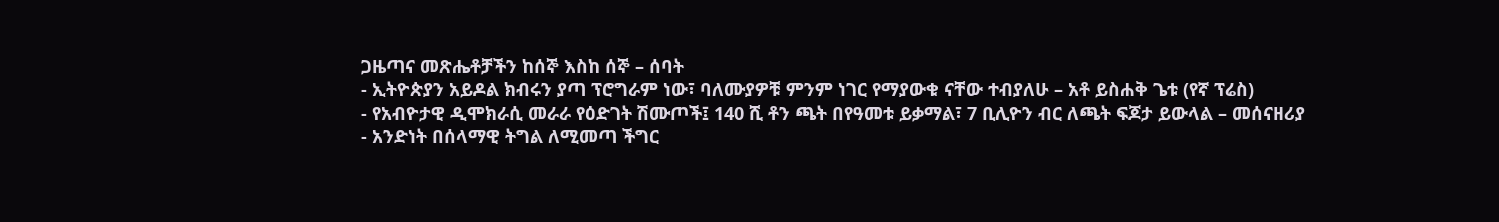ጋዜጣና መጽሔቶቻችን ከሰኞ እስከ ሰኞ – ሰባት
- ኢትዮጵያን አይዶል ክብሩን ያጣ ፕሮግራም ነው፣ ባለሙያዎቹ ምንም ነገር የማያውቁ ናቸው ተብያለሁ – አቶ ይስሐቅ ጌቱ (የኛ ፕሬስ)
- የአብዮታዊ ዲሞክራሲ መራራ የዕድገት ሽሙጦች፤ 140 ሺ ቶን ጫት በየዓመቱ ይቃማል፣ 7 ቢሊዮን ብር ለጫት ፍጆታ ይውላል – መሰናዘሪያ
- አንድነት በሰላማዊ ትግል ለሚመጣ ችግር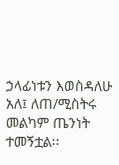ኃላፊነቱን እወስዳለሁ አለ፤ ለጠ/ሚስትሩ መልካም ጤንነት ተመኝቷል፡፡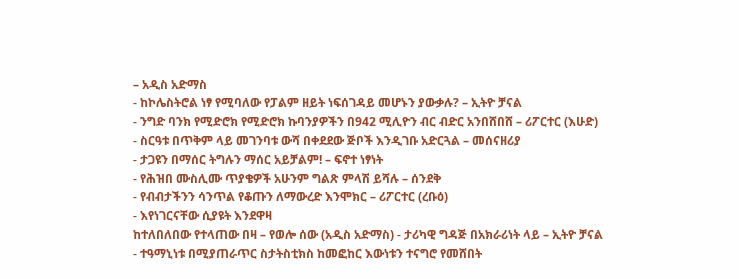– አዲስ አድማስ
- ከኮሌስትሮል ነፃ የሚባለው የፓልም ዘይት ነፍሰገዳይ መሆኑን ያውቃሉ? – ኢትዮ ቻናል
- ንግድ ባንክ የሚድሮክ የሚድሮክ ኩባንያዎችን በ942 ሚሊዮን ብር ብድር አንበሸበሸ – ሪፖርተር (እሁድ)
- ስርዓቱ በጥቅም ላይ መገንባቱ ውሻ በቀደደው ጅቦች እንዲገቡ አድርጓል – መሰናዘሪያ
- ታጋዩን በማሰር ትግሉን ማሰር አይቻልም! – ፍኖተ ነፃነት
- የሕዝበ ሙስሊሙ ጥያቄዎች አሁንም ግልጽ ምላሽ ይሻሉ – ሰንደቅ
- የብብታችንን ሳንጥል የቆጡን ለማውረድ እንሞክር – ሪፖርተር (ረቡዕ)
- እየነገርናቸው ሲያዩት እንደዋዛ
ከተለበለበው የተላጠው በዛ – የወሎ ሰው (አዲስ አድማስ) - ታሪካዊ ግዳጅ በአክራሪነት ላይ – ኢትዮ ቻናል
- ተዓማኒነቱ በሚያጠራጥር ስታትስቲክስ ከመፎከር እውነቱን ተናግሮ የመሸበት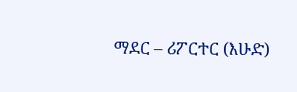ማደር – ሪፖርተር (እሁድ)